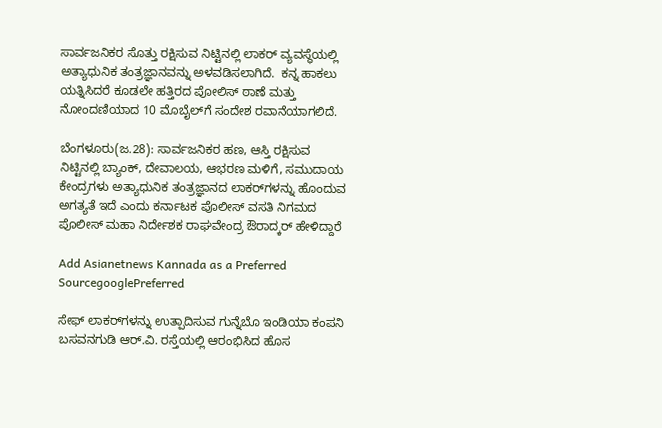ಸಾರ್ವಜನಿಕರ ಸೊತ್ತು ರಕ್ಷಿಸುವ ನಿಟ್ಟಿನಲ್ಲಿ ಲಾಕರ್ ವ್ಯವಸ್ಥೆಯಲ್ಲಿ ಅತ್ಯಾಧುನಿಕ ತಂತ್ರಜ್ಞಾನವನ್ನು ಅಳವಡಿಸಲಾಗಿದೆ.  ಕನ್ನ ಹಾಕಲು ಯತ್ನಿಸಿದರೆ ಕೂಡಲೇ ಹತ್ತಿರದ ಪೋಲಿಸ್ ಠಾಣೆ ಮತ್ತು ನೋಂದಣಿಯಾದ 10 ಮೊಬೈಲ್‌ಗೆ ಸಂದೇಶ ರವಾನೆಯಾಗಲಿದೆ.

ಬೆಂಗಳೂರು(ಜ.28): ಸಾರ್ವಜನಿಕರ ಹಣ, ಆಸ್ತಿ ರಕ್ಷಿಸುವ ನಿಟ್ಟಿನಲ್ಲಿ ಬ್ಯಾಂಕ್, ದೇವಾಲಯ, ಆಭರಣ ಮಳಿಗೆ, ಸಮುದಾಯ ಕೇಂದ್ರಗಳು ಅತ್ಯಾಧುನಿಕ ತಂತ್ರಜ್ಞಾನದ ಲಾಕರ್‌ಗಳನ್ನು ಹೊಂದುವ ಅಗತ್ಯತೆ ಇದೆ ಎಂದು ಕರ್ನಾಟಕ ಪೊಲೀಸ್ ವಸತಿ ನಿಗಮದ ಪೊಲೀಸ್ ಮಹಾ ನಿರ್ದೇಶಕ ರಾಘವೇಂದ್ರ ಔರಾದ್ಕರ್ ಹೇಳಿದ್ದಾರೆ

Add Asianetnews Kannada as a Preferred SourcegooglePreferred

ಸೇಫ್ ಲಾಕರ್‌ಗಳನ್ನು ಉತ್ಪಾದಿಸುವ ಗುನ್ನೆಬೊ ಇಂಡಿಯಾ ಕಂಪನಿ ಬಸವನಗುಡಿ ಆರ್.ವಿ. ರಸ್ತೆಯಲ್ಲಿ ಆರಂಭಿಸಿದ ಹೊಸ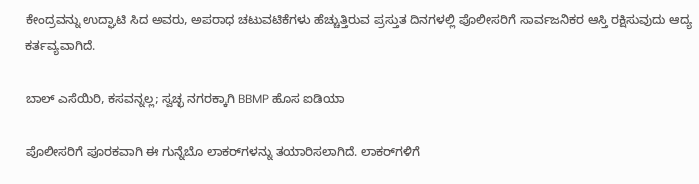ಕೇಂದ್ರವನ್ನು ಉದ್ಘಾಟಿ ಸಿದ ಅವರು, ಅಪರಾಧ ಚಟುವಟಿಕೆಗಳು ಹೆಚ್ಚುತ್ತಿರುವ ಪ್ರಸ್ತುತ ದಿನಗಳಲ್ಲಿ ಪೊಲೀಸರಿಗೆ ಸಾರ್ವಜನಿಕರ ಆಸ್ತಿ ರಕ್ಷಿಸುವುದು ಆದ್ಯ ಕರ್ತವ್ಯವಾಗಿದೆ.

ಬಾಲ್‌ ಎಸೆಯಿರಿ, ಕಸವನ್ನಲ್ಲ; ಸ್ವಚ್ಛ ನಗರಕ್ಕಾಗಿ BBMP ಹೊಸ ಐಡಿಯಾ

ಪೊಲೀಸರಿಗೆ ಪೂರಕವಾಗಿ ಈ ಗುನ್ನೆಬೊ ಲಾಕರ್‌ಗಳನ್ನು ತಯಾರಿಸಲಾಗಿದೆ. ಲಾಕರ್‌ಗಳಿಗೆ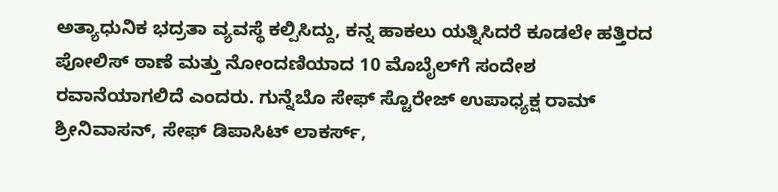ಅತ್ಯಾಧುನಿಕ ಭದ್ರತಾ ವ್ಯವಸ್ಥೆ ಕಲ್ಪಿಸಿದ್ದು, ಕನ್ನ ಹಾಕಲು ಯತ್ನಿಸಿದರೆ ಕೂಡಲೇ ಹತ್ತಿರದ ಪೋಲಿಸ್ ಠಾಣೆ ಮತ್ತು ನೋಂದಣಿಯಾದ 10 ಮೊಬೈಲ್‌ಗೆ ಸಂದೇಶ ರವಾನೆಯಾಗಲಿದೆ ಎಂದರು. ಗುನ್ನೆಬೊ ಸೇಫ್ ಸ್ಟೊರೇಜ್ ಉಪಾಧ್ಯಕ್ಷ ರಾಮ್ ಶ್ರೀನಿವಾಸನ್, ಸೇಫ್ ಡಿಪಾಸಿಟ್ ಲಾಕರ್ಸ್,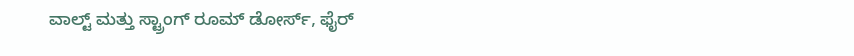ವಾಲ್ಟ್ ಮತ್ತು ಸ್ಟ್ರಾಂಗ್ ರೂಮ್ ಡೋರ್ಸ್, ಫೈರ್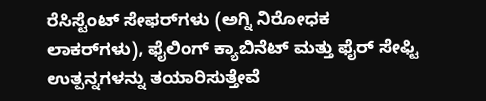ರೆಸಿಸ್ಟೆಂಟ್ ಸೇಫರ್‌ಗಳು (ಅಗ್ನಿ ನಿರೋಧಕ ಲಾಕರ್‌ಗಳು), ಫೈಲಿಂಗ್ ಕ್ಯಾಬಿನೆಟ್ ಮತ್ತು ಫೈರ್ ಸೇಫ್ಟಿ ಉತ್ಪನ್ನಗಳನ್ನು ತಯಾರಿಸುತ್ತೇವೆ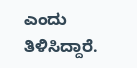ಎಂದು ತಿಳಿಸಿದ್ದಾರೆ.